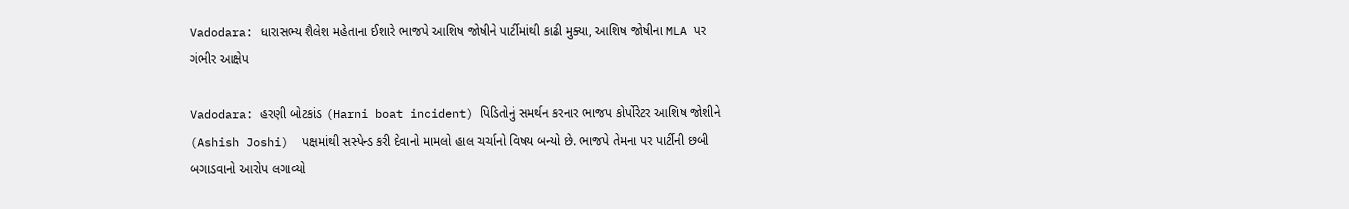Vadodara: ધારાસભ્ય શૈલેશ મહેતાના ઈશારે ભાજપે આશિષ જોષીને પાર્ટીમાંથી કાઢી મુક્યા, આશિષ જોષીના MLA પર ગંભીર આક્ષેપ

Vadodara: હરણી બોટકાંડ (Harni boat incident) પિડિતોનું સમર્થન કરનાર ભાજપ કોર્પોરેટર આશિષ જોશીને (Ashish Joshi)  પક્ષમાંથી સસ્પેન્ડ કરી દેવાનો મામલો હાલ ચર્ચાનો વિષય બન્યો છે. ભાજપે તેમના પર પાર્ટીની છબી બગાડવાનો આરોપ લગાવ્યો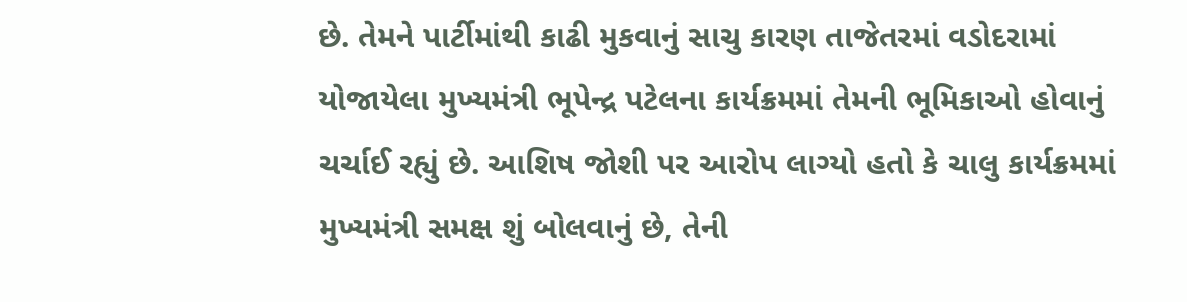છે. તેમને પાર્ટીમાંથી કાઢી મુકવાનું સાચુ કારણ તાજેતરમાં વડોદરામાં યોજાયેલા મુખ્યમંત્રી ભૂપેન્દ્ર પટેલના કાર્યક્રમમાં તેમની ભૂમિકાઓ હોવાનું ચર્ચાઈ રહ્યું છે. આશિષ જોશી પર આરોપ લાગ્યો હતો કે ચાલુ કાર્યક્રમમાં મુખ્યમંત્રી સમક્ષ શું બોલવાનું છે, તેની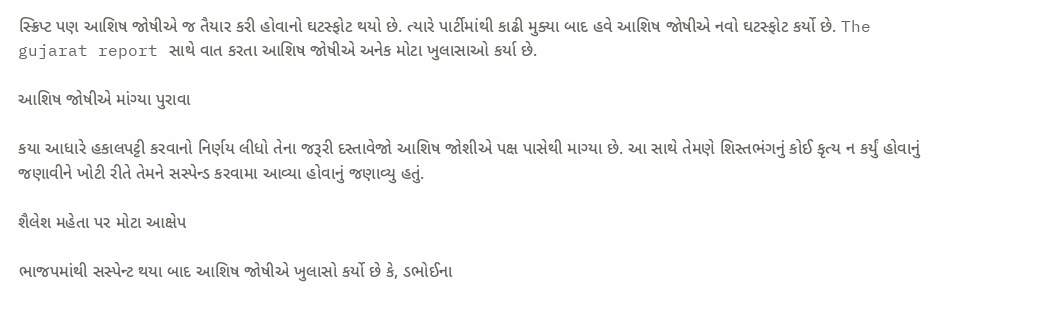સ્ક્રિપ્ટ પણ આશિષ જોષીએ જ તૈયાર કરી હોવાનો ઘટસ્ફોટ થયો છે. ત્યારે પાર્ટીમાંથી કાઢી મુક્યા બાદ હવે આશિષ જોષીએ નવો ઘટસ્ફોટ કર્યો છે. The gujarat report સાથે વાત કરતા આશિષ જોષીએ અનેક મોટા ખુલાસાઓ કર્યા છે.

આશિષ જોષીએ માંગ્યા પુરાવા

કયા આધારે હકાલપટ્ટી કરવાનો નિર્ણય લીધો તેના જરૂરી દસ્તાવેજો આશિષ જોશીએ પક્ષ પાસેથી માગ્યા છે. આ સાથે તેમણે શિસ્તભંગનું કોઈ કૃત્ય ન કર્યું હોવાનું જણાવીને ખોટી રીતે તેમને સસ્પેન્ડ કરવામા આવ્યા હોવાનું જણાવ્યુ હતું.

શૈલેશ મહેતા પર મોટા આક્ષેપ

ભાજપમાંથી સસ્પેન્ટ થયા બાદ આશિષ જોષીએ ખુલાસો કર્યો છે કે, ડભોઈના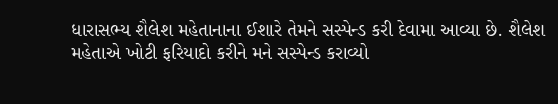ધારાસભ્ય શૈલેશ મહેતાનાના ઈશારે તેમને સસ્પેન્ડ કરી દેવામા આવ્યા છે. શૈલેશ મહેતાએ ખોટી ફરિયાદો કરીને મને સસ્પેન્ડ કરાવ્યો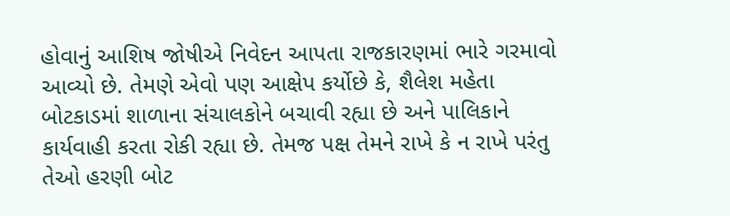હોવાનું આશિષ જોષીએ નિવેદન આપતા રાજકારણમાં ભારે ગરમાવો આવ્યો છે. તેમણે એવો પણ આક્ષેપ કર્યોછે કે, શૈલેશ મહેતા બોટકાડમાં શાળાના સંચાલકોને બચાવી રહ્યા છે અને પાલિકાને કાર્યવાહી કરતા રોકી રહ્યા છે. તેમજ પક્ષ તેમને રાખે કે ન રાખે પરંતુ તેઓ હરણી બોટ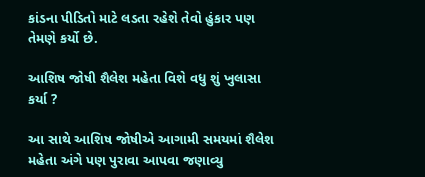કાંડના પીડિતો માટે લડતા રહેશે તેવો હુંકાર પણ તેમણે કર્યો છે.

આશિષ જોષી શૈલેશ મહેતા વિશે વધુ શું ખુલાસા કર્યા ?

આ સાથે આશિષ જોષીએ આગામી સમયમાં શૈલેશ મહેતા અંગે પણ પુરાવા આપવા જણાવ્યુ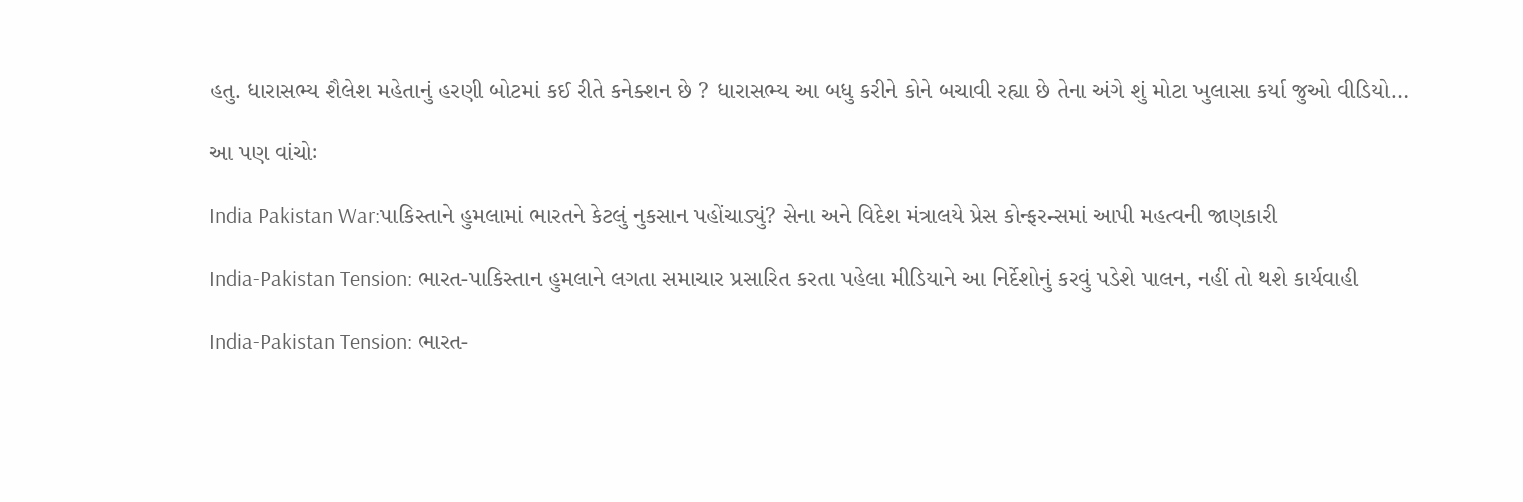હતુ. ધારાસભ્ય શૈલેશ મહેતાનું હરણી બોટમાં કઈ રીતે કનેક્શન છે ? ધારાસભ્ય આ બધુ કરીને કોને બચાવી રહ્યા છે તેના અંગે શું મોટા ખુલાસા કર્યા જુઓ વીડિયો…

આ પણ વાંચોઃ

India Pakistan War:પાકિસ્તાને હુમલામાં ભારતને કેટલું નુકસાન પહોંચાડ્યું? સેના અને વિદેશ મંત્રાલયે પ્રેસ કોન્ફરન્સમાં આપી મહત્વની જાણકારી

India-Pakistan Tension: ભારત-પાકિસ્તાન હુમલાને લગતા સમાચાર પ્રસારિત કરતા પહેલા મીડિયાને આ નિર્દેશોનું કરવું પડેશે પાલન, નહીં તો થશે કાર્યવાહી

India-Pakistan Tension: ભારત-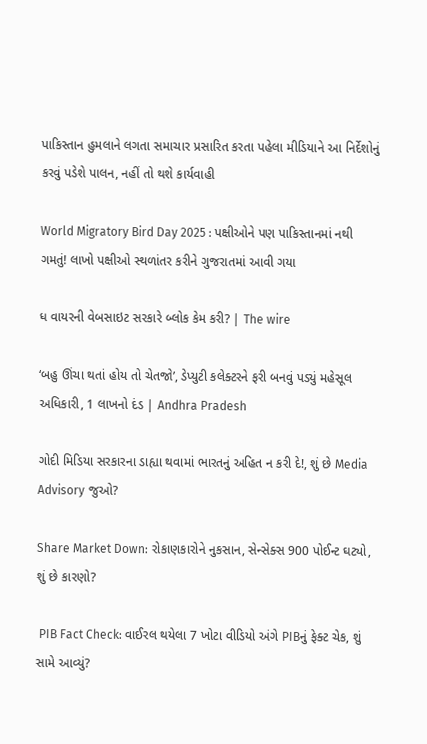પાકિસ્તાન હુમલાને લગતા સમાચાર પ્રસારિત કરતા પહેલા મીડિયાને આ નિર્દેશોનું કરવું પડેશે પાલન, નહીં તો થશે કાર્યવાહી

World Migratory Bird Day 2025 : પક્ષીઓને પણ પાકિસ્તાનમાં નથી ગમતું! લાખો પક્ષીઓ સ્થળાંતર કરીને ગુજરાતમાં આવી ગયા

ધ વાયરની વેબસાઇટ સરકારે બ્લોક કેમ કરી? | The wire

‘બહુ ઊંચા થતાં હોય તો ચેતજો’, ડેપ્યુટી કલેક્ટરને ફરી બનવું પડ્યું મહેસૂલ અધિકારી, 1 લાખનો દંડ | Andhra Pradesh

ગોદી મિડિયા સરકારના ડાહ્યા થવામાં ભારતનું અહિત ન કરી દે!, શું છે Media Advisory જુઓ?

Share Market Down: રોકાણકારોને નુકસાન, સેન્સેક્સ 900 પોઈન્ટ ઘટ્યો, શું છે કારણો?

 PIB Fact Check: વાઈરલ થયેલા 7 ખોટા વીડિયો અંગે PIBનું ફેક્ટ ચેક, શું સામે આવ્યું?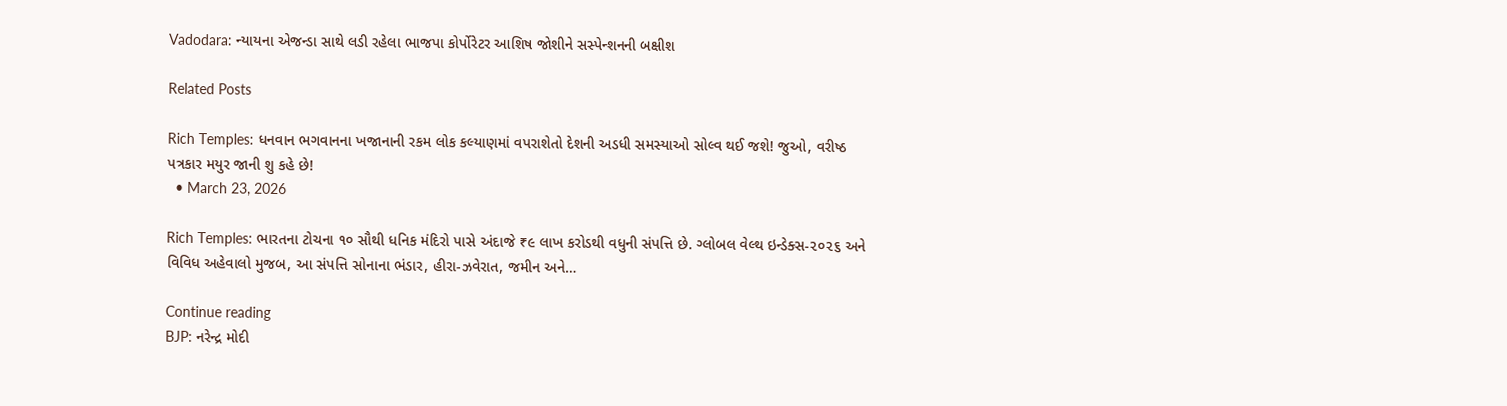Vadodara: ન્યાયના એજન્ડા સાથે લડી રહેલા ભાજપા કોર્પોરેટર આશિષ જોશીને સસ્પેન્શનની બક્ષીશ

Related Posts

Rich Temples: ધનવાન ભગવાનના ખજાનાની રકમ લોક કલ્યાણમાં વપરાશેતો દેશની અડધી સમસ્યાઓ સોલ્વ થઈ જશે! જુઓ, વરીષ્ઠ પત્રકાર મયુર જાની શુ કહે છે!
  • March 23, 2026

Rich Temples: ભારતના ટોચના ૧૦ સૌથી ધનિક મંદિરો પાસે અંદાજે ₹૯ લાખ કરોડથી વધુની સંપત્તિ છે. ગ્લોબલ વેલ્થ ઇન્ડેક્સ-૨૦૨૬ અને વિવિધ અહેવાલો મુજબ, આ સંપત્તિ સોનાના ભંડાર, હીરા-ઝવેરાત, જમીન અને…

Continue reading
BJP: નરેન્દ્ર મોદી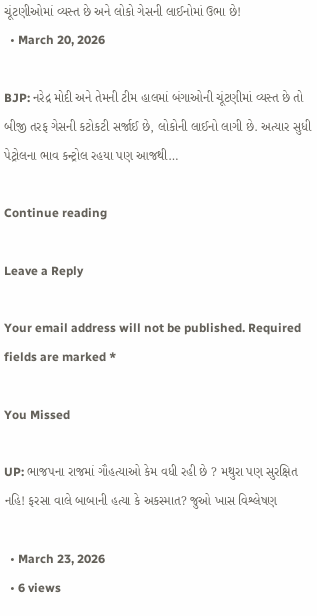ચૂંટણીઓમાં વ્યસ્ત છે અને લોકો ગેસની લાઈનોમાં ઉભા છે!
  • March 20, 2026

BJP: નરેદ્ર મોદી અને તેમની ટીમ હાલમાં બંગાઓની ચૂંટણીમાં વ્યસ્ત છે તો બીજી તરફ ગેસની કટોકટી સર્જાઈ છે, લોકોની લાઈનો લાગી છે. અત્યાર સુધી પેટ્રોલના ભાવ કન્ટ્રોલ રહયા પણ આજથી…

Continue reading

Leave a Reply

Your email address will not be published. Required fields are marked *

You Missed

UP: ભાજપના રાજમાં ગૌહત્યાઓ કેમ વધી રહી છે ? મથુરા પણ સુરક્ષિત નહિ! ફરસા વાલે બાબાની હત્યા કે અકસ્માત? જુઓ ખાસ વિશ્લેષણ

  • March 23, 2026
  • 6 views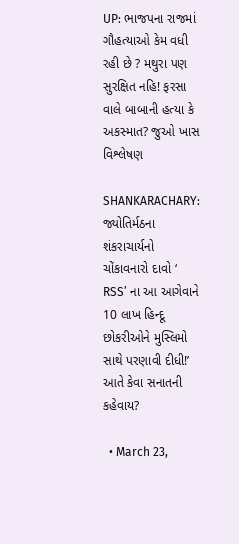UP: ભાજપના રાજમાં ગૌહત્યાઓ કેમ વધી રહી છે ? મથુરા પણ સુરક્ષિત નહિ! ફરસા વાલે બાબાની હત્યા કે અકસ્માત? જુઓ ખાસ વિશ્લેષણ

SHANKARACHARY: જ્યોતિર્મઠના શંકરાચાર્યનો ચોંકાવનારો દાવો ‘ RSS’ ના આ આગેવાને 10 લાખ હિન્દૂ છોકરીઓને મુસ્લિમો સાથે પરણાવી દીધી!’ આતે કેવા સનાતની કહેવાય?

  • March 23,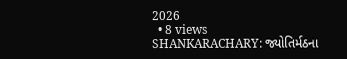2026
  • 8 views
SHANKARACHARY: જ્યોતિર્મઠના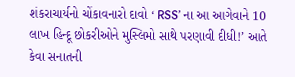શંકરાચાર્યનો ચોંકાવનારો દાવો ‘ RSS’ ના આ આગેવાને 10 લાખ હિન્દૂ છોકરીઓને મુસ્લિમો સાથે પરણાવી દીધી!’ આતે કેવા સનાતની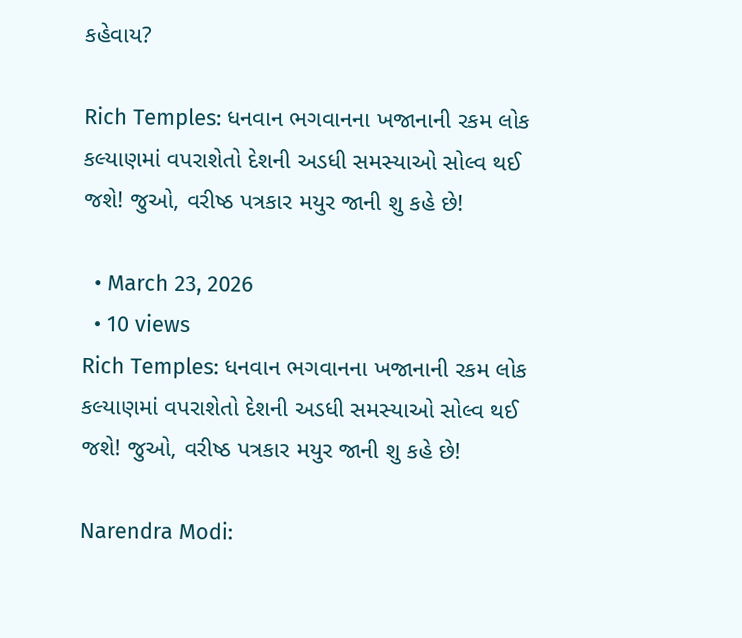કહેવાય?

Rich Temples: ધનવાન ભગવાનના ખજાનાની રકમ લોક કલ્યાણમાં વપરાશેતો દેશની અડધી સમસ્યાઓ સોલ્વ થઈ જશે! જુઓ, વરીષ્ઠ પત્રકાર મયુર જાની શુ કહે છે!

  • March 23, 2026
  • 10 views
Rich Temples: ધનવાન ભગવાનના ખજાનાની રકમ લોક કલ્યાણમાં વપરાશેતો દેશની અડધી સમસ્યાઓ સોલ્વ થઈ જશે! જુઓ, વરીષ્ઠ પત્રકાર મયુર જાની શુ કહે છે!

Narendra Modi: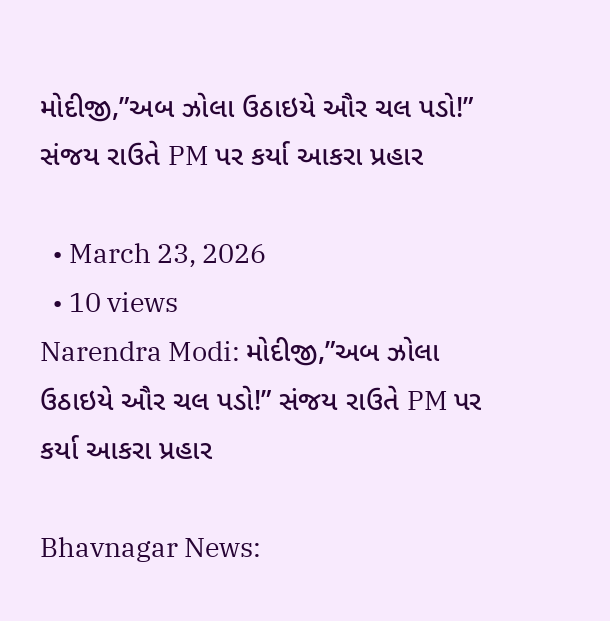મોદીજી,”અબ ઝોલા ઉઠાઇયે ઔર ચલ પડો!” સંજય રાઉતે PM પર કર્યા આકરા પ્રહાર

  • March 23, 2026
  • 10 views
Narendra Modi: મોદીજી,”અબ ઝોલા ઉઠાઇયે ઔર ચલ પડો!” સંજય રાઉતે PM પર કર્યા આકરા પ્રહાર

Bhavnagar News: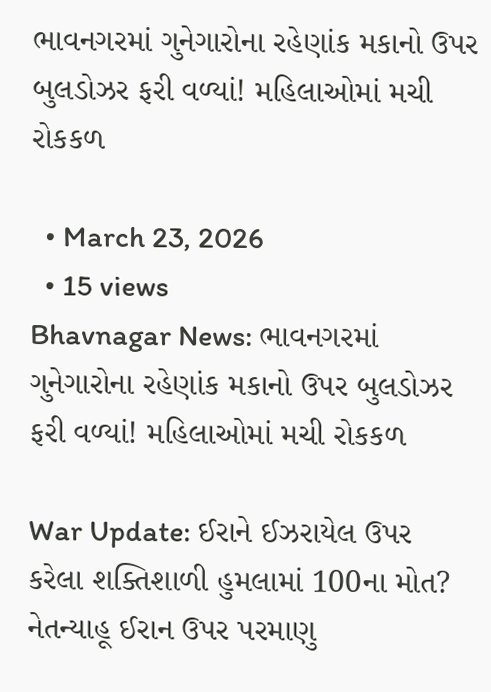ભાવનગરમાં ગુનેગારોના રહેણાંક મકાનો ઉપર બુલડોઝર ફરી વળ્યાં! મહિલાઓમાં મચી રોકકળ

  • March 23, 2026
  • 15 views
Bhavnagar News: ભાવનગરમાં ગુનેગારોના રહેણાંક મકાનો ઉપર બુલડોઝર ફરી વળ્યાં! મહિલાઓમાં મચી રોકકળ

War Update: ઈરાને ઈઝરાયેલ ઉપર કરેલા શક્તિશાળી હુમલામાં 100ના મોત? નેતન્યાહૂ ઈરાન ઉપર પરમાણુ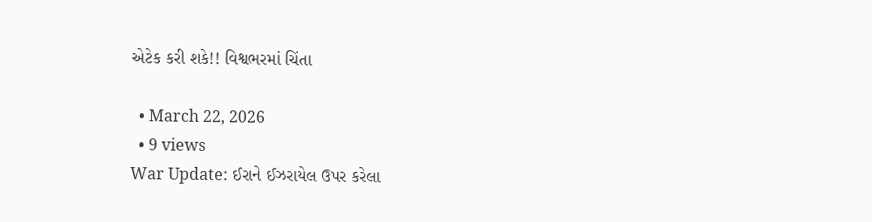એટેક કરી શકે!! વિશ્વભરમાં ચિંતા

  • March 22, 2026
  • 9 views
War Update: ઈરાને ઈઝરાયેલ ઉપર કરેલા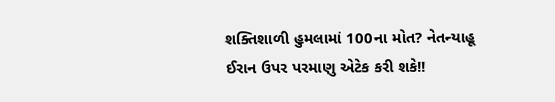શક્તિશાળી હુમલામાં 100ના મોત? નેતન્યાહૂ ઈરાન ઉપર પરમાણુ એટેક કરી શકે!!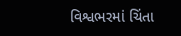વિશ્વભરમાં ચિંતા